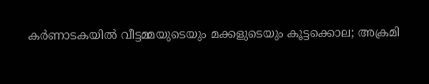കർണാടകയിൽ വീട്ടമ്മയുടെയും മക്കളുടെയും കൂട്ടക്കൊല; അക്രമി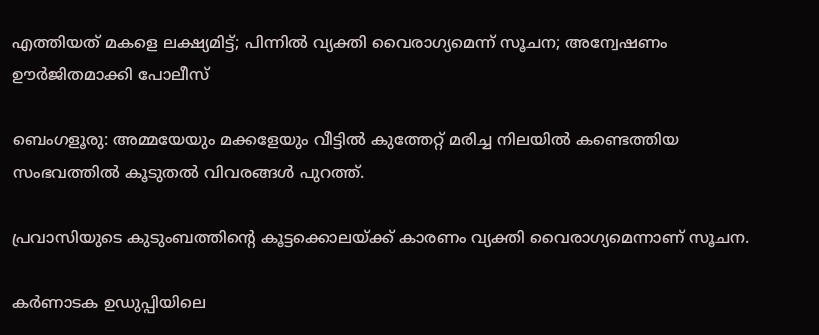എത്തിയത് മകളെ ലക്ഷ്യമിട്ട്; പിന്നിൽ വ്യക്തി വൈരാഗ്യമെന്ന് സൂചന; അന്വേഷണം ഊർജിതമാക്കി പോലീസ്

ബെംഗളൂരു: അമ്മയേയും മക്കളേയും വീട്ടില്‍ കുത്തേറ്റ് മരിച്ച നിലയില്‍ കണ്ടെത്തിയ സംഭവത്തിൽ കൂടുതൽ വിവരങ്ങൾ പുറത്ത്.

പ്രവാസിയുടെ കുടുംബത്തിന്റെ കൂട്ടക്കൊലയ്‌ക്ക് കാരണം വ്യക്തി വൈരാഗ്യമെന്നാണ് സൂചന.

കര്‍ണാടക ഉഡുപ്പിയിലെ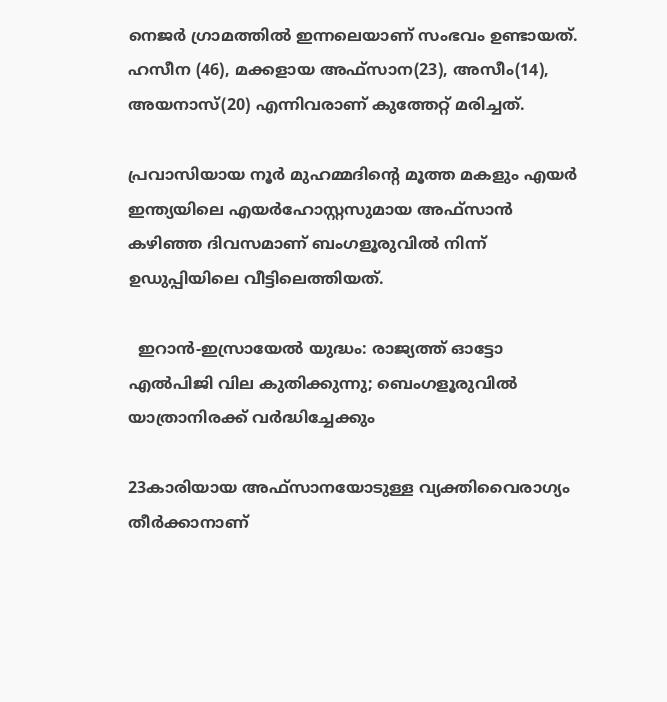നെജര്‍ ഗ്രാമത്തിൽ ഇന്നലെയാണ് സംഭവം ഉണ്ടായത്. ഹസീന (46), മക്കളായ അഫ്‌സാന(23), അസീം(14), അയനാസ്(20) എന്നിവരാണ് കുത്തേറ്റ് മരിച്ചത്.

പ്രവാസിയായ നൂര്‍ മുഹമ്മദിന്റെ മൂത്ത മകളും എയർ ഇന്ത്യയിലെ എയര്‍ഹോസ്റ്റസുമായ അഫ്‌സാന്‍ കഴിഞ്ഞ ദിവസമാണ് ബംഗളൂരുവില്‍ നിന്ന് ഉഡുപ്പിയിലെ വീട്ടിലെത്തിയത്.

  ഇറാൻ-ഇസ്രായേൽ യുദ്ധം: രാജ്യത്ത് ഓട്ടോ എൽപിജി വില കുതിക്കുന്നു; ബെംഗളൂരുവിൽ യാത്രാനിരക്ക് വർദ്ധിച്ചേക്കും

23കാരിയായ അഫ്‌സാനയോടുള്ള വ്യക്തിവൈരാഗ്യം തീര്‍ക്കാനാണ്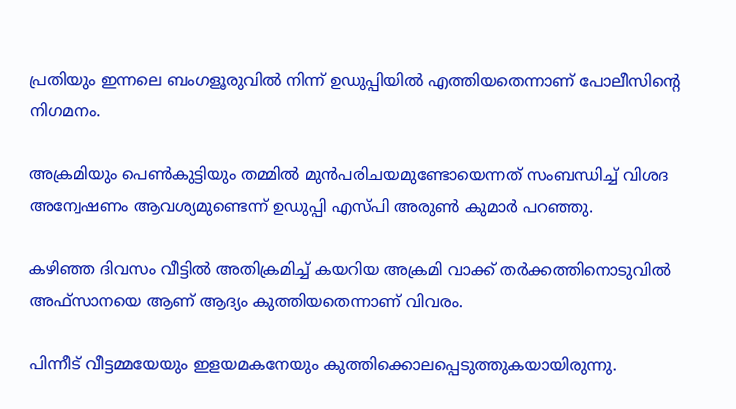പ്രതിയും ഇന്നലെ ബംഗളൂരുവില്‍ നിന്ന് ഉഡുപ്പിയില്‍ എത്തിയതെന്നാണ് പോലീസിന്റെ നിഗമനം.

അക്രമിയും പെൺകുട്ടിയും തമ്മില്‍ മുന്‍പരിചയമുണ്ടോയെന്നത് സംബന്ധിച്ച് വിശദ അന്വേഷണം ആവശ്യമുണ്ടെന്ന് ഉഡുപ്പി എസ്പി അരുണ്‍ കുമാര്‍ പറഞ്ഞു.

കഴിഞ്ഞ ദിവസം വീട്ടില്‍ അതിക്രമിച്ച് കയറിയ അക്രമി വാക്ക് തര്‍ക്കത്തിനൊടുവില്‍ അഫ്‌സാനയെ ആണ് ആദ്യം കുത്തിയതെന്നാണ് വിവരം.

പിന്നീട് വീട്ടമ്മയേയും ഇളയമകനേയും കുത്തിക്കൊലപ്പെടുത്തുകയായിരുന്നു.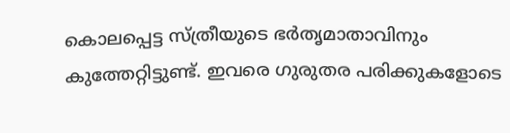കൊലപ്പെട്ട സ്ത്രീയുടെ ഭര്‍തൃമാതാവിനും കുത്തേറ്റിട്ടുണ്ട്. ഇവരെ ഗുരുതര പരിക്കുകളോടെ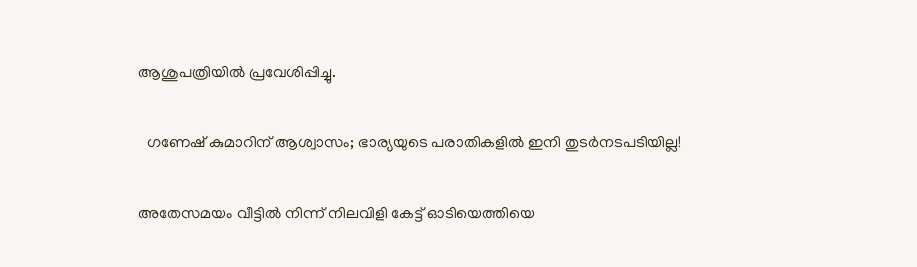ആശുപത്രിയില്‍ പ്രവേശിപ്പിച്ചു.

  ഗണേഷ് കുമാറിന് ആശ്വാസം; ഭാര്യയുടെ പരാതികളിൽ ഇനി തുടർനടപടിയില്ല!

അതേസമയം വീട്ടില്‍ നിന്ന് നിലവിളി കേട്ട് ഓടിയെത്തിയെ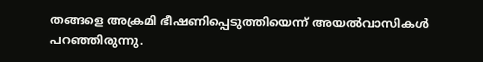തങ്ങളെ അക്രമി ഭീഷണിപ്പെടുത്തിയെന്ന് അയല്‍വാസികള്‍ പറഞ്ഞിരുന്നു.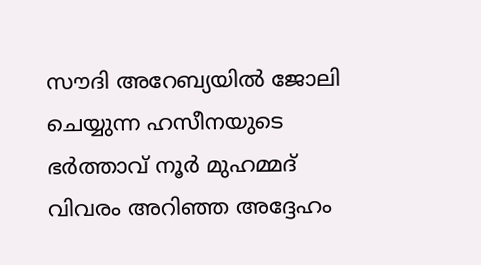സൗദി അറേബ്യയിൽ ജോലി ചെയ്യുന്ന ഹസീനയുടെ ഭര്‍ത്താവ് നൂര്‍ മുഹമ്മദ് വിവരം അറിഞ്ഞ അദ്ദേഹം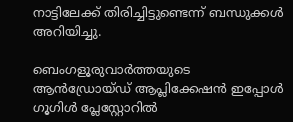നാട്ടിലേക്ക് തിരിച്ചിട്ടുണ്ടെന്ന് ബന്ധുക്കള്‍ അറിയിച്ചു.

ബെംഗളൂരുവാർത്തയുടെ ആൻഡ്രോയ്ഡ് ആപ്ലിക്കേഷൻ ഇപ്പോൾ ഗൂഗിൾ പ്ലേസ്റ്റോറിൽ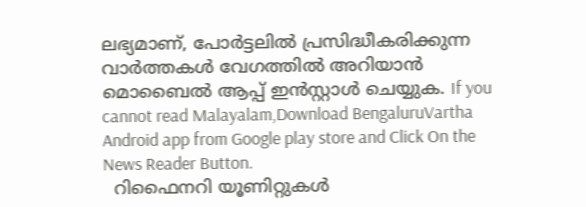ലഭ്യമാണ്, പോർട്ടലിൽ പ്രസിദ്ധീകരിക്കുന്ന വാർത്തകൾ വേഗത്തിൽ അറിയാൻ മൊബൈൽ ആപ്പ് ഇൻസ്റ്റാൾ ചെയ്യുക. If you cannot read Malayalam,Download BengaluruVartha Android app from Google play store and Click On the News Reader Button.
  റിഫൈനറി യൂണിറ്റുകൾ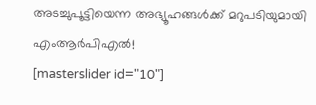അടച്ചുപൂട്ടിയെന്ന അഭ്യൂഹങ്ങൾക്ക് മറുപടിയുമായി എംആർപിഎൽ!
[masterslider id="10"]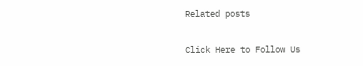Related posts

Click Here to Follow Us